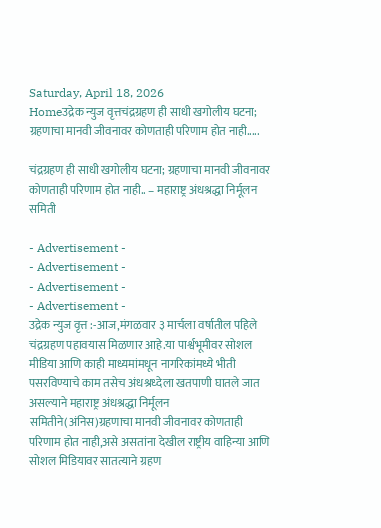Saturday, April 18, 2026
Homeउद्रेक न्युज वृत्तचंद्रग्रहण ही साधी खगोलीय घटना; ग्रहणाचा मानवी जीवनावर कोणताही परिणाम होत नाही.....

चंद्रग्रहण ही साधी खगोलीय घटना; ग्रहणाचा मानवी जीवनावर कोणताही परिणाम होत नाही.. – महाराष्ट्र अंधश्रद्धा निर्मूलन समिती

- Advertisement -
- Advertisement -
- Advertisement -
- Advertisement -
उद्रेक न्युज वृत्त :-आज,मंगळवार ३ मार्चला वर्षातील पहिले चंद्रग्रहण पहावयास मिळणार आहे.या पार्श्वभूमीवर सोशल मीडिया आणि काही माध्यमांमधून नागरिकांमध्ये भीती पसरविण्याचे काम तसेच अंधश्रध्देला खतपाणी घातले जात असल्याने महाराष्ट्र अंधश्रद्धा निर्मूलन समितीने(अंनिस)ग्रहणाचा मानवी जीवनावर कोणताही परिणाम होत नाही,असे असतांना देखील राष्ट्रीय वाहिन्या आणि सोशल मिडियावर सातत्याने ग्रहण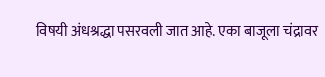विषयी अंधश्रद्धा पसरवली जात आहे. एका बाजूला चंद्रावर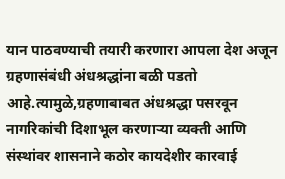यान पाठवण्याची तयारी करणारा आपला देश अजून ग्रहणासंबंधी अंधश्रद्धांना बळी पडतो आहे.त्यामुळे,ग्रहणाबाबत अंधश्रद्धा पसरवून नागरिकांची दिशाभूल करणाऱ्या व्यक्ती आणि संस्थांवर शासनाने कठोर कायदेशीर कारवाई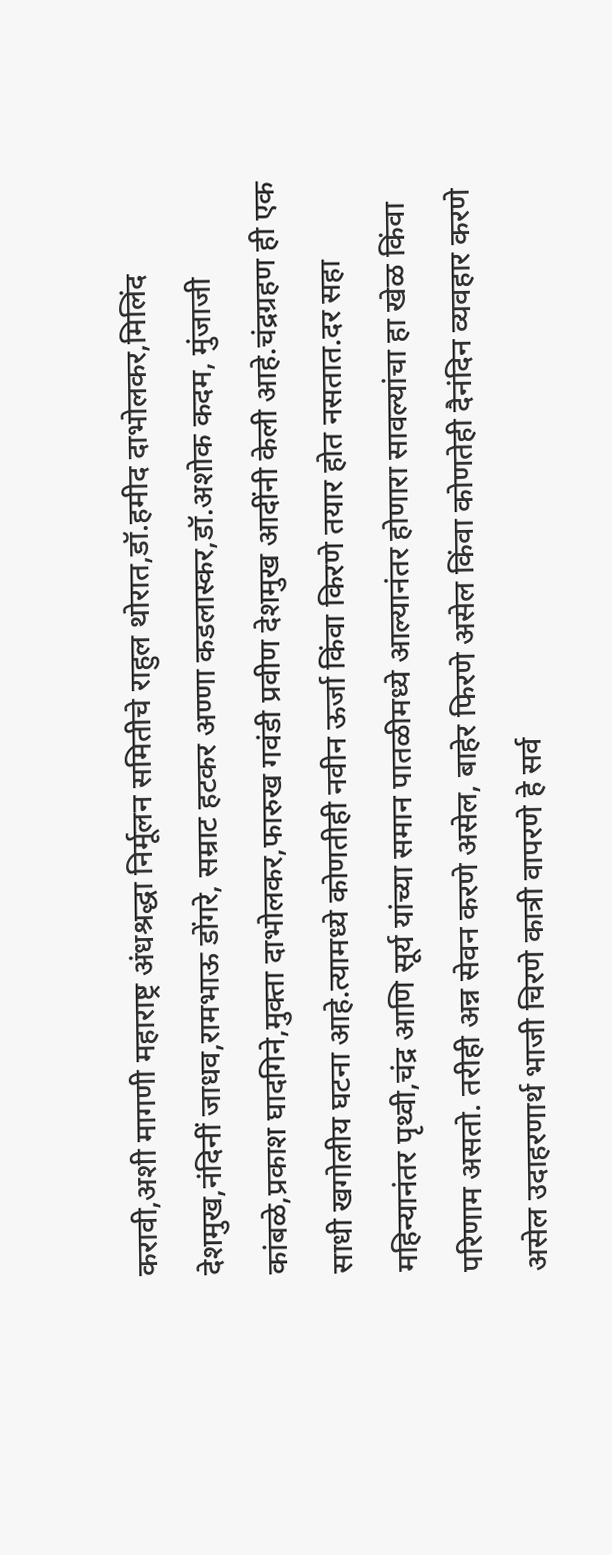करावी,अशी मागणी महाराष्ट्र अंधश्रद्धा निर्मूलन समितीचे राहुल थोरात,डॉ.हमीद दाभोलकर,मिलिंद देशमुख,नंदिनीं जाधव,रामभाऊ डोंगरे, सम्राट हटकर अण्णा कडलास्कर,डॉ.अशोक कदम, मुंजाजी कांबळे,प्रकाश घादगिने,मुक्ता दाभोलकर,फारुख गवंडी प्रवीण देशमुख आदींनी केली आहे.चंद्रग्रहण ही एक साधी खगोलीय घटना आहे.त्यामध्ये कोणतीही नवीन ऊर्जा किंवा किरणे तयार होत नसतात.दर सहा महिन्यानंतर पृथ्वी,चंद्र आणि सूर्य यांच्या समान पातळीमध्ये आल्यानंतर होणारा सावल्यांचा हा खेळ किंवा परिणाम असतो. तरीही अन्न सेवन करणे असेल, बाहेर फिरणे असेल किंवा कोणतेही दैनंदिन व्यवहार करणे असेल उदाहरणार्थ भाजी चिरणे कात्री वापरणे हे सर्व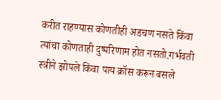करीत राहण्यास कोणतीही अडचण नसते किंवा त्यांचा कोणताही दुष्परिणाम होत नसतो.गर्भवती स्त्रीने झोपले किंवा पाय क्रॉस करून बसले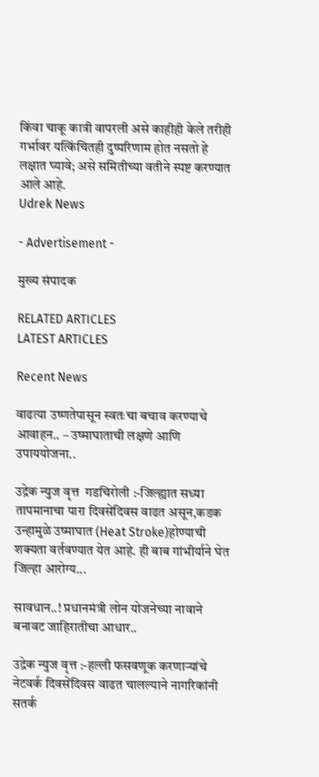किंवा चाकू कात्री वापरली असे काहीही केले तरीही गर्भावर यत्किंचितही दुष्परिणाम होत नसतो हे लक्षात घ्यावे; असे समितीच्या वतीने स्पष्ट करण्यात आले आहे.
Udrek News

- Advertisement -

मुख्य संपादक

RELATED ARTICLES
LATEST ARTICLES

Recent News

वाढत्या उष्णतेपासून स्वतःचा बचाव करण्याचे आवाहन.. – उष्माघाताची लक्षणे आणि उपाययोजना..

उद्रेक न्युज वृत्त  गडचिरोली :-जिल्ह्यात सध्या तापमानाचा पारा दिवसेंदिवस वाढत असून,कडक उन्हामुळे उष्माघात (Heat Stroke)होण्याची शक्यता वर्तवण्यात येत आहे. ही बाब गांभीर्याने घेत जिल्हा आरोग्य...

सावधान..! प्रधानमंत्री लोन योजनेच्या नावाने बनावट जाहिरातीचा आधार..

उद्रेक न्युज वृत्त :-हल्ली फसवणूक करणाऱ्यांचे नेटवर्क दिवसेंदिवस वाढत चालल्याने नागरिकांनी सतर्क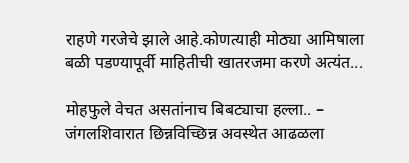राहणे गरजेचे झाले आहे.कोणत्याही मोठ्या आमिषाला बळी पडण्यापूर्वी माहितीची खातरजमा करणे अत्यंत...

मोहफुले वेचत असतांनाच बिबट्याचा हल्ला.. – जंगलशिवारात छिन्नविच्छिन्न अवस्थेत आढळला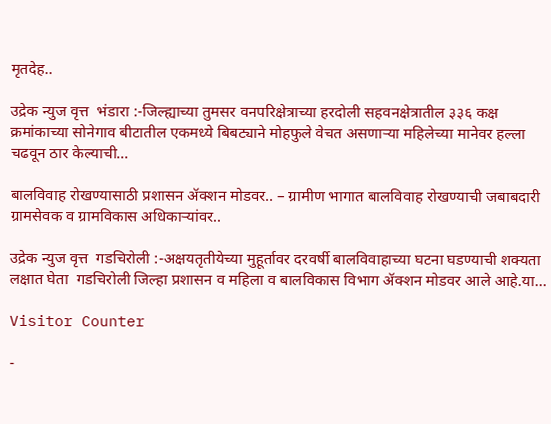मृतदेह..

उद्रेक न्युज वृत्त  भंडारा :-जिल्ह्याच्या तुमसर वनपरिक्षेत्राच्या हरदोली सहवनक्षेत्रातील ३३६ कक्ष क्रमांकाच्या सोनेगाव बीटातील एकमध्ये बिबट्याने मोहफुले वेचत असणाऱ्या महिलेच्या मानेवर हल्ला चढवून ठार केल्याची...

बालविवाह रोखण्यासाठी प्रशासन ॲक्शन मोडवर.. – ग्रामीण भागात बालविवाह रोखण्याची जबाबदारी ग्रामसेवक व ग्रामविकास अधिकाऱ्यांवर..

उद्रेक न्युज वृत्त  गडचिरोली :-अक्षयतृतीयेच्या मुहूर्तावर दरवर्षी बालविवाहाच्या घटना घडण्याची शक्यता लक्षात घेता  गडचिरोली जिल्हा प्रशासन व महिला व बालविकास विभाग ॲक्शन मोडवर आले आहे.या...

Visitor Counter

-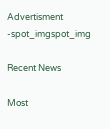Advertisment -spot_imgspot_img

Recent News

Most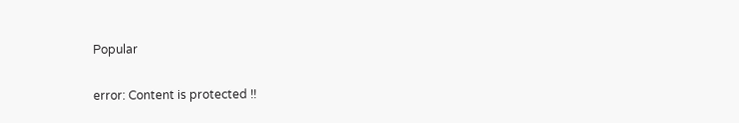Popular

error: Content is protected !!